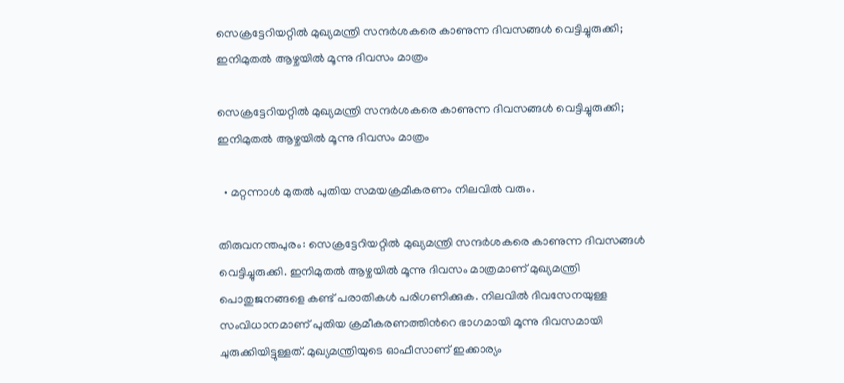സെക്രട്ടേറിയറ്റിൽ മുഖ്യമന്ത്രി സന്ദർശകരെ കാണുന്ന ദിവസങ്ങൾ വെട്ടിച്ചുരുക്കി; ഇനിമുതൽ ആഴ്ചയിൽ മൂന്നു ദിവസം മാത്രം

സെക്രട്ടേറിയറ്റിൽ മുഖ്യമന്ത്രി സന്ദർശകരെ കാണുന്ന ദിവസങ്ങൾ വെട്ടിച്ചുരുക്കി; ഇനിമുതൽ ആഴ്ചയിൽ മൂന്നു ദിവസം മാത്രം

  • മറ്റന്നാൾ മുതൽ പുതിയ സമയക്രമീകരണം നിലവിൽ വരും.

തിരുവനന്തപുരം: സെക്രട്ടേറിയറ്റിൽ മുഖ്യമന്ത്രി സന്ദർശകരെ കാണുന്ന ദിവസങ്ങൾ വെട്ടിച്ചുരുക്കി. ഇനിമുതൽ ആഴ്ചയിൽ മൂന്നു ദിവസം മാത്രമാണ് മുഖ്യമന്ത്രി പൊതുജനങ്ങളെ കണ്ട് പരാതികൾ പരിഗണിക്കുക. നിലവിൽ ദിവസേനയുള്ള സംവിധാനമാണ് പുതിയ ക്രമീകരണത്തിൻറെ ഭാഗമായി മൂന്നു ദിവസമായി ചുരുക്കിയിട്ടുള്ളത്. മുഖ്യമന്ത്രിയുടെ ഓഫീസാണ് ഇക്കാര്യം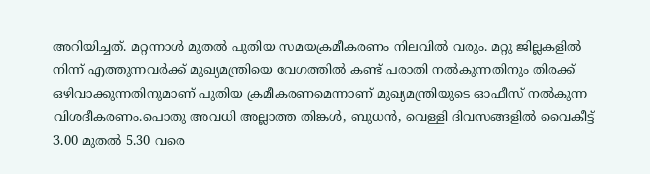അറിയിച്ചത്. മറ്റന്നാൾ മുതൽ പുതിയ സമയക്രമീകരണം നിലവിൽ വരും. മറ്റു ജില്ലകളിൽ നിന്ന് എത്തുന്നവർക്ക് മുഖ്യമന്ത്രിയെ വേഗത്തിൽ കണ്ട് പരാതി നൽകുന്നതിനും തിരക്ക് ഒഴിവാക്കുന്നതിനുമാണ് പുതിയ ക്രമീകരണമെന്നാണ് മുഖ്യമന്ത്രിയുടെ ഓഫീസ് നൽകുന്ന വിശദീകരണം.പൊതു അവധി അല്ലാത്ത തിങ്കൾ, ബുധൻ, വെള്ളി ദിവസങ്ങളിൽ വൈകീട്ട് 3.00 മുതൽ 5.30 വരെ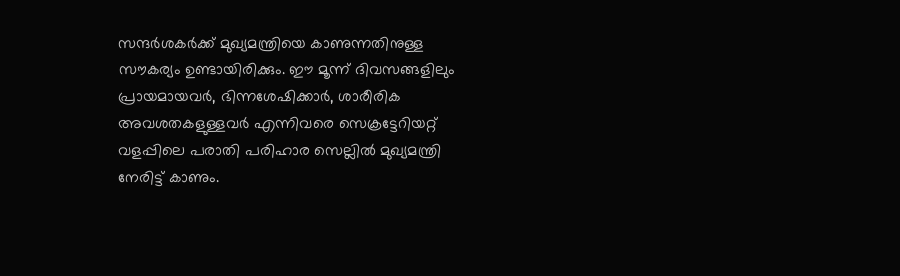സന്ദർശകർക്ക് മുഖ്യമന്ത്രിയെ കാണുന്നതിനുള്ള സൗകര്യം ഉണ്ടായിരിക്കും. ഈ മൂന്ന് ദിവസങ്ങളിലും പ്രായമായവർ, ഭിന്നശേഷിക്കാർ, ശാരീരിക അവശതകളുള്ളവർ എന്നിവരെ സെക്രട്ടേറിയറ്റ് വളപ്പിലെ പരാതി പരിഹാര സെല്ലിൽ മുഖ്യമന്ത്രി നേരിട്ട് കാണും.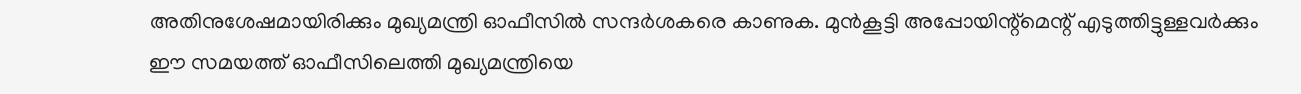അതിനുശേഷമായിരിക്കും മുഖ്യമന്ത്രി ഓഫീസിൽ സന്ദർശകരെ കാണുക. മുൻകൂട്ടി അപ്പോയിന്റ്മെന്റ് എടുത്തിട്ടുള്ളവർക്കും ഈ സമയത്ത് ഓഫീസിലെത്തി മുഖ്യമന്ത്രിയെ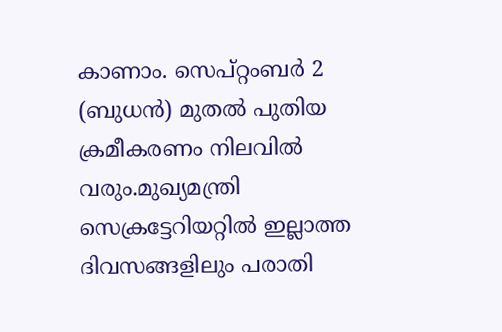കാണാം. സെപ്റ്റംബർ 2 (ബുധൻ) മുതൽ പുതിയ ക്രമീകരണം നിലവിൽ വരും.മുഖ്യമന്ത്രി സെക്രട്ടേറിയറ്റിൽ ഇല്ലാത്ത ദിവസങ്ങളിലും പരാതി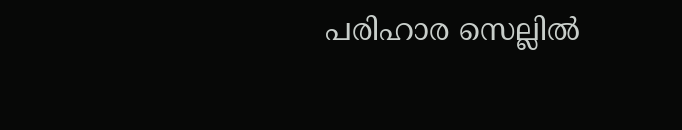പരിഹാര സെല്ലിൽ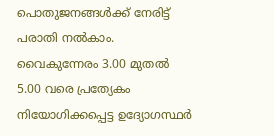പൊതുജനങ്ങൾക്ക് നേരിട്ട് പരാതി നൽകാം. വൈകുന്നേരം 3.00 മുതൽ 5.00 വരെ പ്രത്യേകം നിയോഗിക്കപ്പെട്ട ഉദ്യോഗസ്ഥർ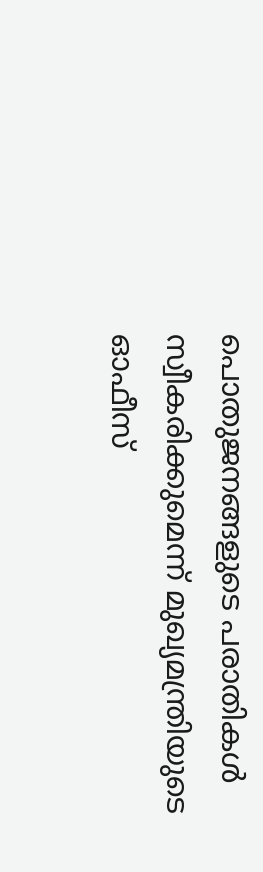പൊതുജനങ്ങളുടെ പരാതികൾ സ്വീകരിക്കുമെന്ന് മുഖ്യമന്ത്രിയുടെ ഓഫീസ്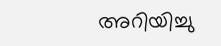അറിയിച്ചു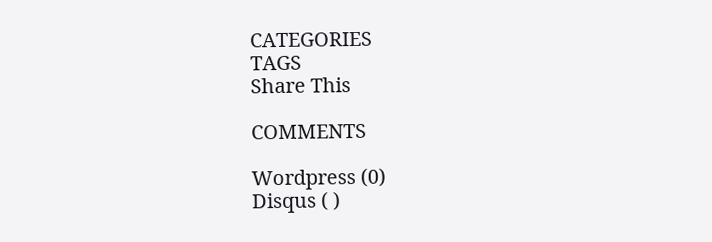CATEGORIES
TAGS
Share This

COMMENTS

Wordpress (0)
Disqus ( )